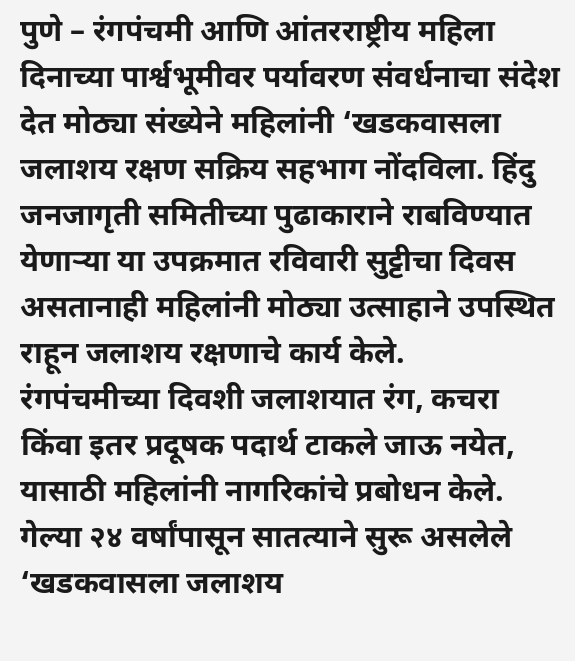पुणे – रंगपंचमी आणि आंतरराष्ट्रीय महिला दिनाच्या पार्श्वभूमीवर पर्यावरण संवर्धनाचा संदेश देत मोठ्या संख्येने महिलांनी ‘खडकवासला जलाशय रक्षण सक्रिय सहभाग नोंदविला. हिंदु जनजागृती समितीच्या पुढाकाराने राबविण्यात येणाऱ्या या उपक्रमात रविवारी सुट्टीचा दिवस असतानाही महिलांनी मोठ्या उत्साहाने उपस्थित राहून जलाशय रक्षणाचे कार्य केले.
रंगपंचमीच्या दिवशी जलाशयात रंग, कचरा किंवा इतर प्रदूषक पदार्थ टाकले जाऊ नयेत, यासाठी महिलांनी नागरिकांचे प्रबोधन केले. गेल्या २४ वर्षांपासून सातत्याने सुरू असलेले ‘खडकवासला जलाशय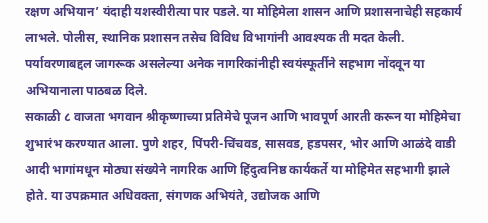रक्षण अभियान’ यंदाही यशस्वीरीत्या पार पडले. या मोहिमेला शासन आणि प्रशासनाचेही सहकार्य लाभले. पोलीस, स्थानिक प्रशासन तसेच विविध विभागांनी आवश्यक ती मदत केली. पर्यावरणाबद्दल जागरूक असलेल्या अनेक नागरिकांनीही स्वयंस्फूर्तीने सहभाग नोंदवून या अभियानाला पाठबळ दिले.
सकाळी ८ वाजता भगवान श्रीकृष्णाच्या प्रतिमेचे पूजन आणि भावपूर्ण आरती करून या मोहिमेचा शुभारंभ करण्यात आला. पुणे शहर, पिंपरी-चिंचवड, सासवड, हडपसर, भोर आणि आळंदे वाडी आदी भागांमधून मोठ्या संख्येने नागरिक आणि हिंदुत्वनिष्ठ कार्यकर्ते या मोहिमेत सहभागी झाले होते. या उपक्रमात अधिवक्ता, संगणक अभियंते, उद्योजक आणि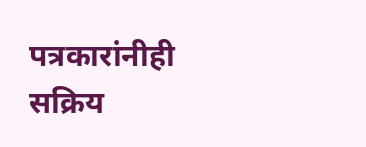पत्रकारांनीही सक्रिय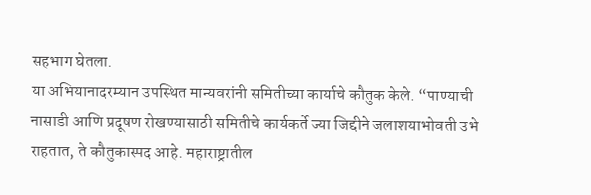सहभाग घेतला.
या अभियानादरम्यान उपस्थित मान्यवरांनी समितीच्या कार्याचे कौतुक केले. “पाण्याची नासाडी आणि प्रदूषण रोखण्यासाठी समितीचे कार्यकर्ते ज्या जिद्दीने जलाशयाभोवती उभे राहतात, ते कौतुकास्पद आहे. महाराष्ट्रातील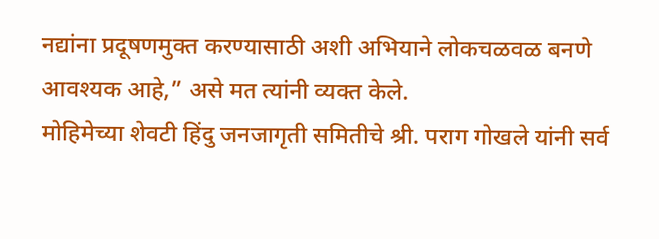नद्यांना प्रदूषणमुक्त करण्यासाठी अशी अभियाने लोकचळवळ बनणे आवश्यक आहे,” असे मत त्यांनी व्यक्त केले.
मोहिमेच्या शेवटी हिंदु जनजागृती समितीचे श्री. पराग गोखले यांनी सर्व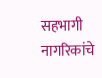सहभागी नागरिकांचे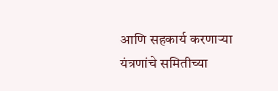आणि सहकार्य करणाऱ्या यंत्रणांचे समितीच्या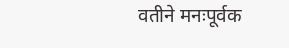वतीने मनःपूर्वक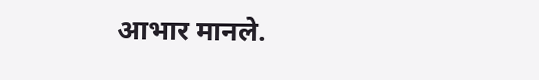आभार मानले.